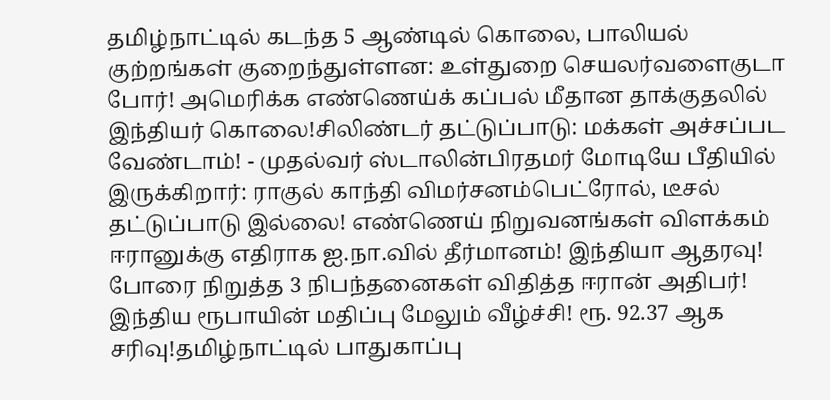தமிழ்நாட்டில் கடந்த 5 ஆண்டில் கொலை, பாலியல் குற்றங்கள் குறைந்துள்ளன: உள்துறை செயலர்வளைகுடா போர்! அமெரிக்க எண்ணெய்க் கப்பல் மீதான தாக்குதலில் இந்தியர் கொலை!சிலிண்டர் தட்டுப்பாடு: மக்கள் அச்சப்பட வேண்டாம்! - முதல்வர் ஸ்டாலின்பிரதமர் மோடியே பீதியில் இருக்கிறார்: ராகுல் காந்தி விமர்சனம்பெட்ரோல், டீசல் தட்டுப்பாடு இல்லை! எண்ணெய் நிறுவனங்கள் விளக்கம் ஈரானுக்கு எதிராக ஐ.நா.வில் தீர்மானம்! இந்தியா ஆதரவு! போரை நிறுத்த 3 நிபந்தனைகள் விதித்த ஈரான் அதிபர்! இந்திய ரூபாயின் மதிப்பு மேலும் வீழ்ச்சி! ரூ. 92.37 ஆக சரிவு!தமிழ்நாட்டில் பாதுகாப்பு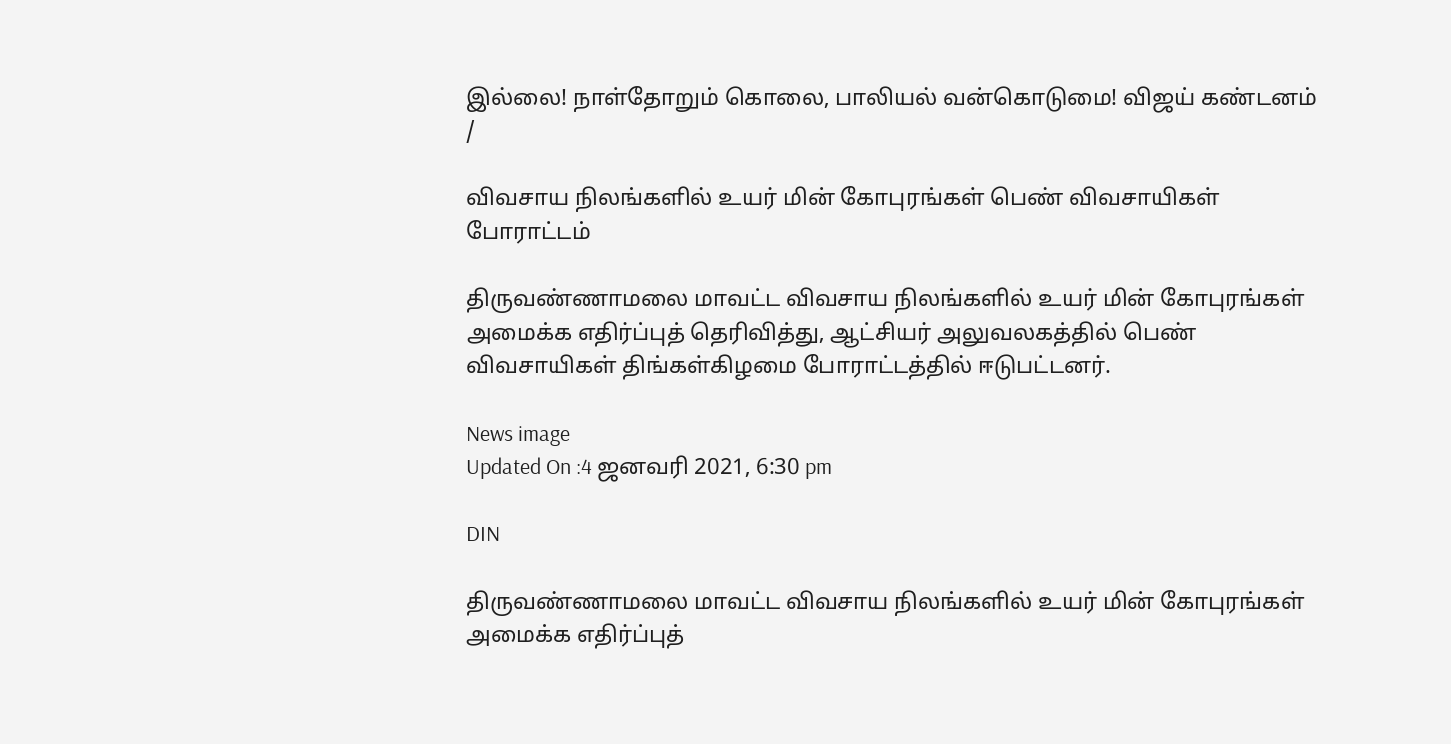இல்லை! நாள்தோறும் கொலை, பாலியல் வன்கொடுமை! விஜய் கண்டனம்
/

விவசாய நிலங்களில் உயர் மின் கோபுரங்கள் பெண் விவசாயிகள் போராட்டம்

திருவண்ணாமலை மாவட்ட விவசாய நிலங்களில் உயர் மின் கோபுரங்கள் அமைக்க எதிர்ப்புத் தெரிவித்து, ஆட்சியர் அலுவலகத்தில் பெண் விவசாயிகள் திங்கள்கிழமை போராட்டத்தில் ஈடுபட்டனர்.

News image
Updated On :4 ஜனவரி 2021, 6:30 pm

DIN

திருவண்ணாமலை மாவட்ட விவசாய நிலங்களில் உயர் மின் கோபுரங்கள் அமைக்க எதிர்ப்புத்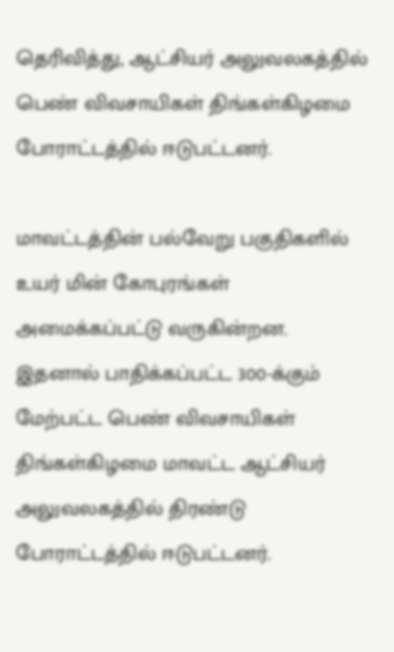தெரிவித்து, ஆட்சியர் அலுவலகத்தில் பெண் விவசாயிகள் திங்கள்கிழமை போராட்டத்தில் ஈடுபட்டனர்.

மாவட்டத்தின் பல்வேறு பகுதிகளில் உயர் மின் கோபுரங்கள் அமைக்கப்பட்டு வருகின்றன. இதனால் பாதிக்கப்பட்ட 300-க்கும் மேற்பட்ட பெண் விவசாயிகள் திங்கள்கிழமை மாவட்ட ஆட்சியர் அலுவலகத்தில் திரண்டு போராட்டத்தில் ஈடுபட்டனர்.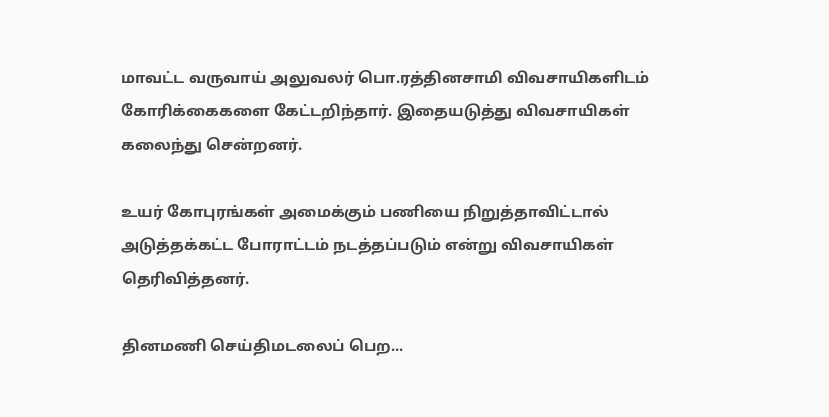மாவட்ட வருவாய் அலுவலர் பொ.ரத்தினசாமி விவசாயிகளிடம் கோரிக்கைகளை கேட்டறிந்தார். இதையடுத்து விவசாயிகள் கலைந்து சென்றனர்.

உயர் கோபுரங்கள் அமைக்கும் பணியை நிறுத்தாவிட்டால் அடுத்தக்கட்ட போராட்டம் நடத்தப்படும் என்று விவசாயிகள் தெரிவித்தனர்.

தினமணி செய்திமடலைப் பெற...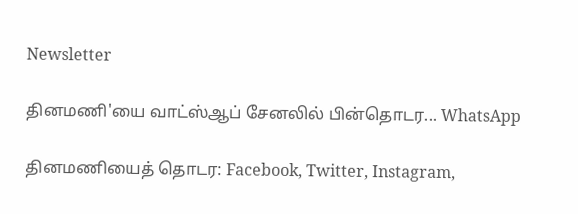Newsletter

தினமணி'யை வாட்ஸ்ஆப் சேனலில் பின்தொடர... WhatsApp

தினமணியைத் தொடர: Facebook, Twitter, Instagram,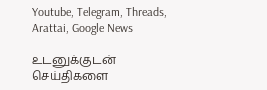Youtube, Telegram, Threads, Arattai, Google News

உடனுக்குடன் செய்திகளை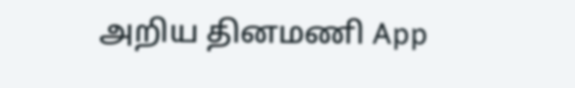அறிய தினமணி App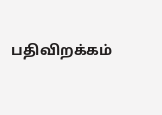பதிவிறக்கம்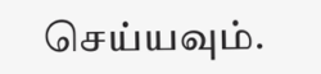செய்யவும்.